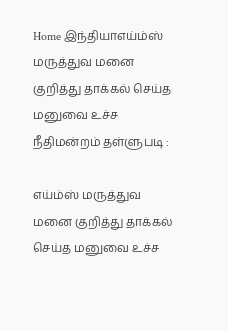Home இந்தியாஎய்ம்ஸ் மருத்துவ மனை குறித்து தாக்கல் செய்த மனுவை உச்ச நீதிமன்றம் தள்ளுபடி :

எய்ம்ஸ் மருத்துவ மனை குறித்து தாக்கல் செய்த மனுவை உச்ச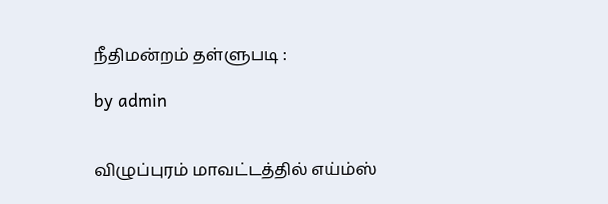நீதிமன்றம் தள்ளுபடி :

by admin


விழுப்புரம் மாவட்டத்தில் எய்ம்ஸ்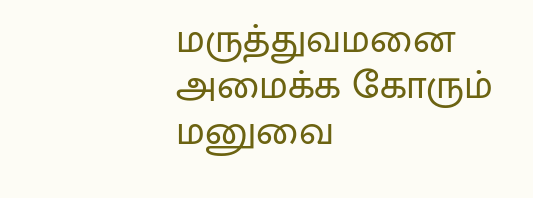மருத்துவமனை அமைக்க கோரும் மனுவை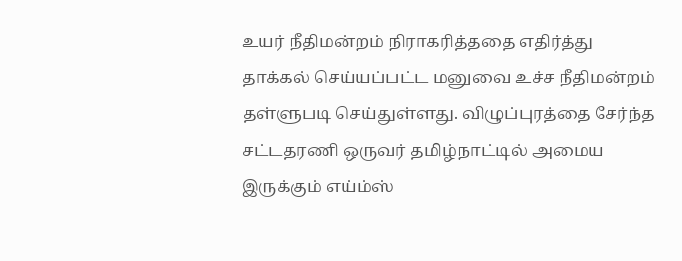உயர் நீதிமன்றம் நிராகரித்ததை எதிர்த்து தாக்கல் செய்யப்பட்ட மனுவை உச்ச நீதிமன்றம் தள்ளுபடி செய்துள்ளது. விழுப்புரத்தை சேர்ந்த சட்டதரணி ஒருவர் தமிழ்நாட்டில் அமைய இருக்கும் எய்ம்ஸ்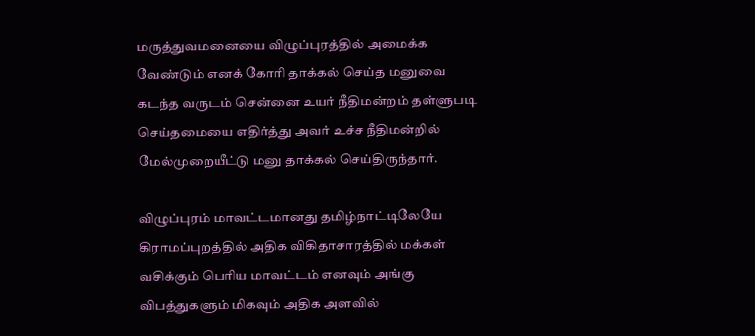மருத்துவமனையை விழுப்புரத்தில் அமைக்க வேண்டும் எனக் கோரி தாக்கல் செய்த மனுவை கடந்த வருடம் சென்னை உயர் நீதிமன்றம் தள்ளுபடி செய்தமையை எதிர்த்து அவர் உச்ச நீதிமன்றில் மேல்முறையீட்டு மனு தாக்கல் செய்திருந்தார்.

விழுப்புரம் மாவட்டமானது தமிழ்நாட்டிலேயே கிராமப்புறத்தில் அதிக விகிதாசாரத்தில் மக்கள் வசிக்கும் பெரிய மாவட்டம் எனவும் அங்கு விபத்துகளும் மிகவும் அதிக அளவில்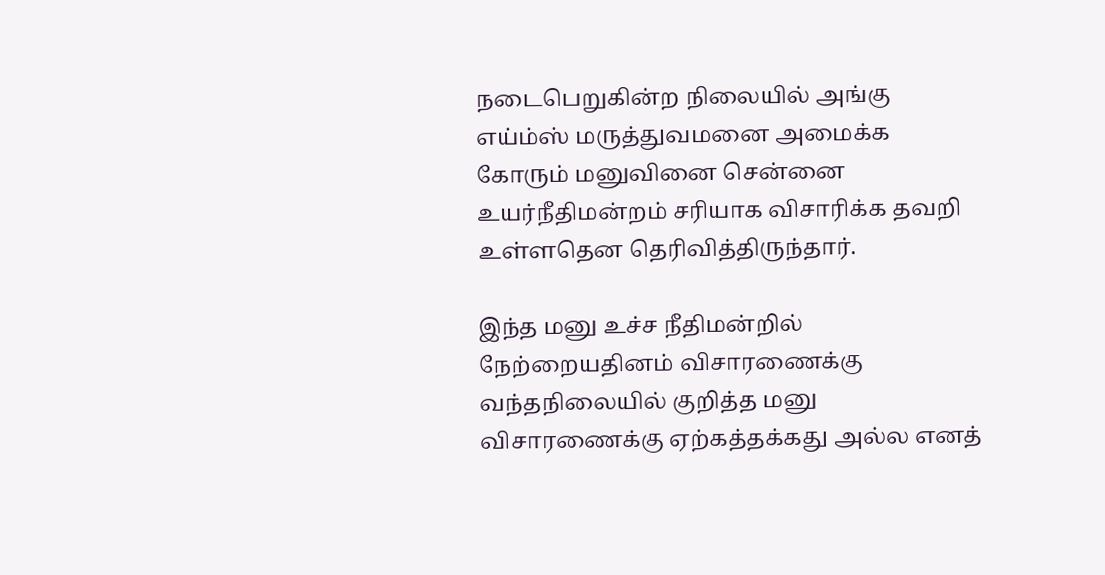நடைபெறுகின்ற நிலையில் அங்கு எய்ம்ஸ் மருத்துவமனை அமைக்க கோரும் மனுவினை சென்னை உயர்நீதிமன்றம் சரியாக விசாரிக்க தவறி உள்ளதென தெரிவித்திருந்தார்.

இந்த மனு உச்ச நீதிமன்றில் நேற்றையதினம் விசாரணைக்கு வந்தநிலையில் குறித்த மனு விசாரணைக்கு ஏற்கத்தக்கது அல்ல எனத்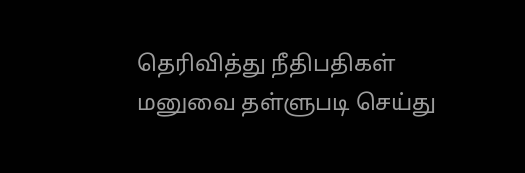தெரிவித்து நீதிபதிகள் மனுவை தள்ளுபடி செய்து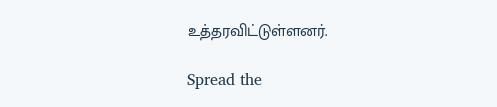உத்தரவிட்டுள்ளனர்.

Spread the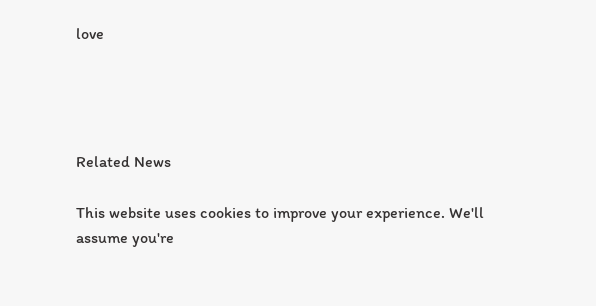love




Related News

This website uses cookies to improve your experience. We'll assume you're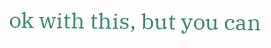ok with this, but you can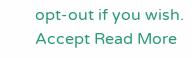opt-out if you wish. Accept Read More